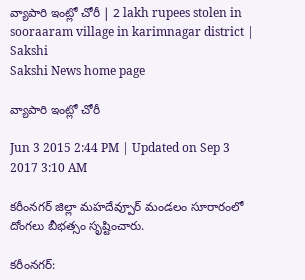వ్యాపారి ఇంట్లో చోరీ | 2 lakh rupees stolen in sooraaram village in karimnagar district | Sakshi
Sakshi News home page

వ్యాపారి ఇంట్లో చోరీ

Jun 3 2015 2:44 PM | Updated on Sep 3 2017 3:10 AM

కరీంనగర్ జిల్లా మహదేవ్పూర్ మండలం సూరారంలో దోంగలు బీభత్సం సృష్టించారు.

కరీంనగర్: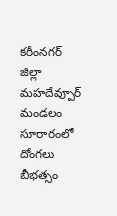కరీంనగర్ జిల్లా మహదేవ్పూర్ మండలం సూరారంలో దోంగలు బీభత్సం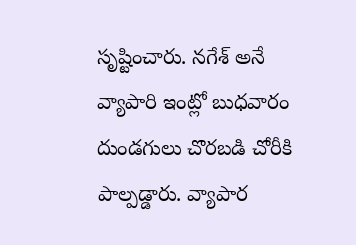సృష్టించారు. నగేశ్ అనే వ్యాపారి ఇంట్లో బుధవారం దుండగులు చొరబడి చోరీకి పాల్పడ్డారు. వ్యాపార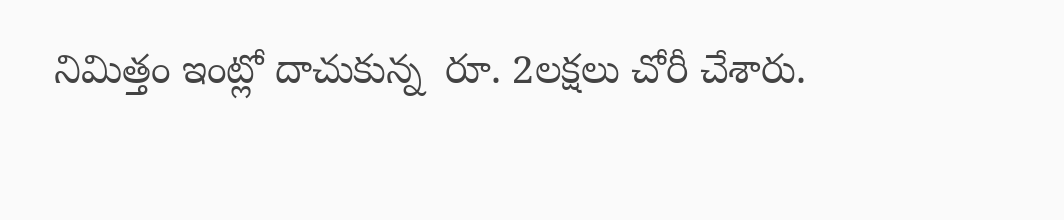నిమిత్తం ఇంట్లో దాచుకున్న  రూ. 2లక్షలు చోరీ చేశారు.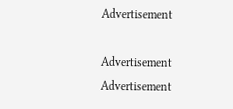Advertisement

Advertisement
Advertisement